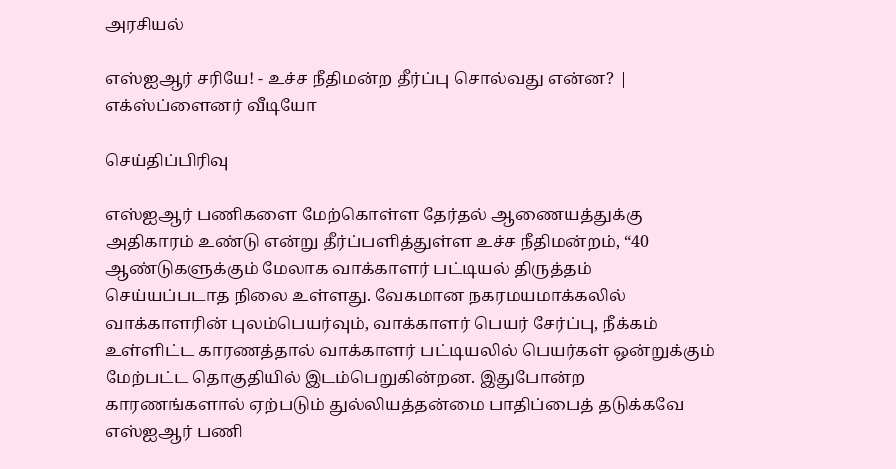அரசியல்

எஸ்ஐஆர் சரியே! - உச்ச நீதிமன்ற தீர்ப்பு சொல்வது என்ன? | எக்ஸ்ப்ளைனர் வீடியோ

செய்திப்பிரிவு

எஸ்ஐஆர் பணிகளை மேற்கொள்ள தேர்தல் ஆணையத்துக்கு அதிகாரம் உண்டு என்று தீர்ப்பளித்துள்ள உச்ச நீதிமன்றம், “40 ஆண்டுகளுக்கும் மேலாக வாக்காளர் பட்டியல் திருத்தம் செய்யப்படாத நிலை உள்ளது. வேகமான நகரமயமாக்கலில் வாக்காளரின் புலம்பெயர்வும், வாக்காளர் பெயர் சேர்ப்பு, நீக்கம் உள்ளிட்ட காரணத்தால் வாக்காளர் பட்டியலில் பெயர்கள் ஒன்றுக்கும் மேற்பட்ட தொகுதியில் இடம்பெறுகின்றன. இதுபோன்ற காரணங்களால் ஏற்படும் துல்லியத்தன்மை பாதிப்பைத் தடுக்கவே எஸ்ஐஆர் பணி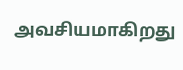அவசியமாகிறது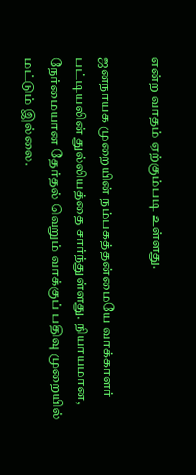என்ற வாதம் ஏற்கும்படி உள்ளது.

ஜனநாயக முறையின் நம்பகத்தன்மையே வாக்காளர் பட்டியலின் துல்லியத்தை சார்ந்துள்ளது. நியாயமான, நேர்மையான தேர்தல் வெறும் வாக்குப் பதிவு முறையில் மட்டும் இல்லை.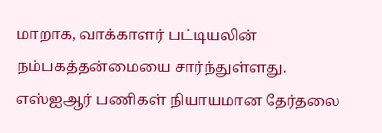மாறாக, வாக்காளர் பட்டியலின் நம்பகத்தன்மையை சார்ந்துள்ளது. எஸ்ஐஆர் பணிகள் நியாயமான தேர்தலை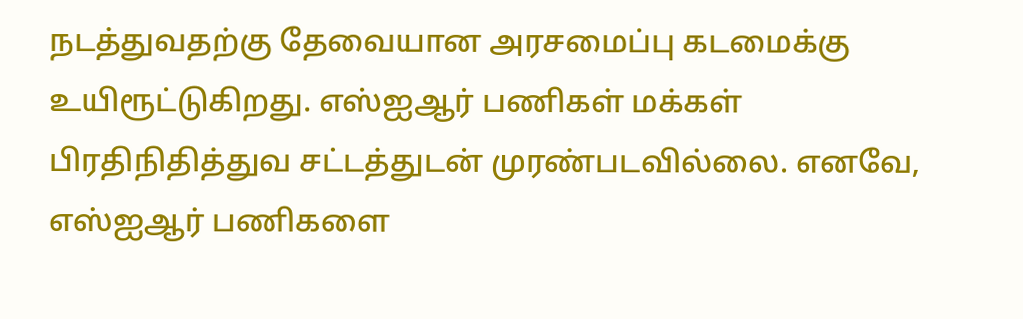நடத்துவதற்கு தேவையான அரசமைப்பு கடமைக்கு உயிரூட்டுகிறது. எஸ்ஐஆர் பணிகள் மக்கள் பிரதிநிதித்துவ சட்டத்துடன் முரண்படவில்லை. எனவே, எஸ்ஐஆர் பணிகளை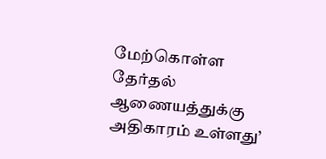மேற்கொள்ள தேர்தல் ஆணையத்துக்கு அதிகாரம் உள்ளது’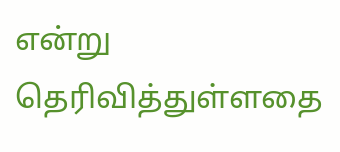என்று தெரிவித்துள்ளதை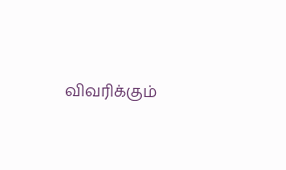விவரிக்கும்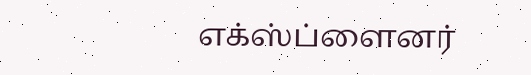எக்ஸ்ப்ளைனர்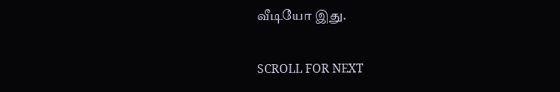வீடியோ இது.

SCROLL FOR NEXT